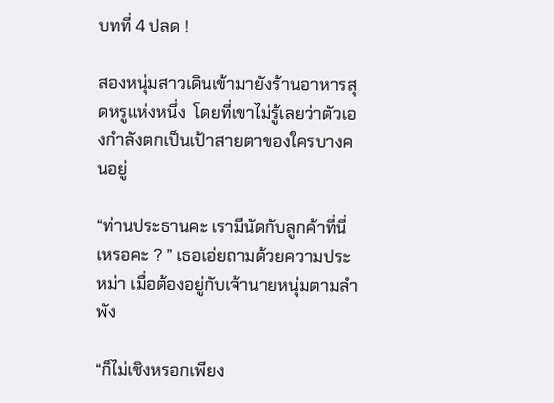บทที่ 4 ปลด !

สองหนุ่มสาวเดินเข้ามายังร้านอาหารสุดหรูแห่งหนึ่ง  โดยที่เขาไม่รู้เลยว่าตัวเองกำลังตกเป็นเป้าสายตาของใครบางคนอยู่

“ท่านประธานคะ เรามีนัดกับลูกค้าที่นี่เหรอคะ ? ” เธอเอ่ยถามด้วยความประหม่า เมื่อต้องอยู่กับเจ้านายหนุ่มตามลำพัง

“ก็ไม่เชิงหรอกเพียง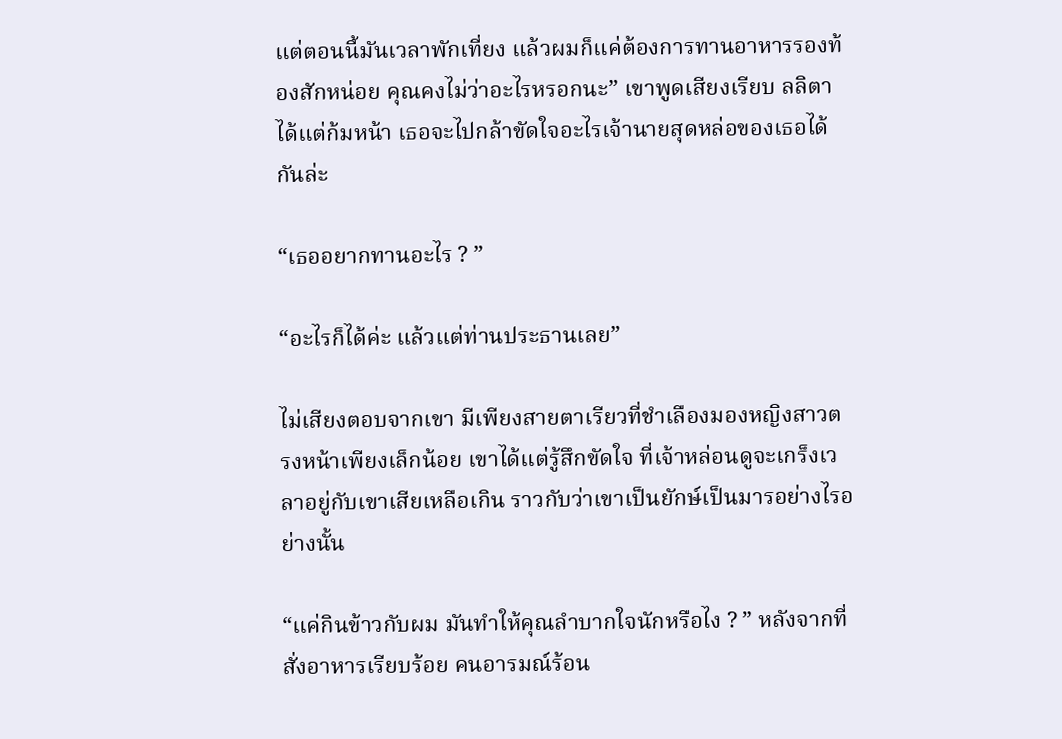แต่ตอนนี้มันเวลาพักเที่ยง แล้วผมก็แค่ต้องการทานอาหารรองท้องสักหน่อย คุณคงไม่ว่าอะไรหรอกนะ” เขาพูดเสียงเรียบ ลลิตาได้แต่ก้มหน้า เธอจะไปกล้าขัดใจอะไรเจ้านายสุดหล่อของเธอได้กันล่ะ

“เธออยากทานอะไร ? ”

“อะไรก็ได้ค่ะ แล้วแต่ท่านประธานเลย”

ไม่เสียงตอบจากเขา มีเพียงสายตาเรียวที่ชำเลืองมองหญิงสาวตรงหน้าเพียงเล็กน้อย เขาได้แต่รู้สึกขัดใจ ที่เจ้าหล่อนดูจะเกร็งเวลาอยู่กับเขาเสียเหลือเกิน ราวกับว่าเขาเป็นยักษ์เป็นมารอย่างไรอย่างนั้น

“แค่กินข้าวกับผม มันทำให้คุณลำบากใจนักหรือไง ? ” หลังจากที่สั่งอาหารเรียบร้อย คนอารมณ์ร้อน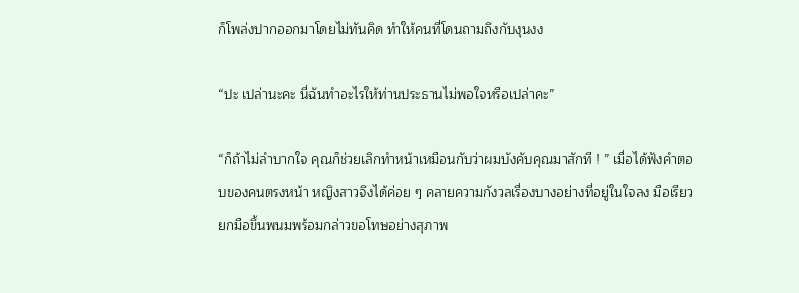ก็โพล่งปากออกมาโดยไม่ทันคิด ทำให้คนที่โดนถามถึงกับงุนงง

“ปะ เปล่านะคะ นี่ฉันทำอะไรให้ท่านประธานไม่พอใจหรือเปล่าคะ”

“ก็ถ้าไม่ลำบากใจ คุณก็ช่วยเลิกทำหน้าเหมือนกับว่าผมบังคับคุณมาสักที ! ” เมื่อได้ฟังคำตอบของคนตรงหน้า หญิงสาวจึงได้ค่อย ๆ คลายความกังวลเรื่องบางอย่างที่อยู่ในใจลง มือเรียวยกมือขึ้นพนมพร้อมกล่าวขอโทษอย่างสุภาพ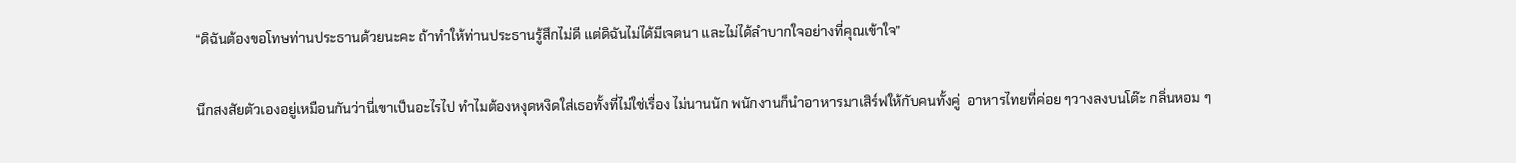“ดิฉันต้องขอโทษท่านประธานด้วยนะคะ ถ้าทำให้ท่านประธานรู้สึกไม่ดี แต่ดิฉันไม่ได้มีเจตนา และไม่ได้ลำบากใจอย่างที่คุณเข้าใจ”

นึกสงสัยตัวเองอยู่เหมือนกันว่านี่เขาเป็นอะไรไป ทำไมต้องหงุดหงิดใส่เธอทั้งที่ไม่ใช่เรื่อง ไม่นานนัก พนักงานก็นำอาหารมาเสิร์ฟให้กับคนทั้งคู่  อาหารไทยที่ค่อย ๆวางลงบนโต๊ะ กลิ่นหอม ๆ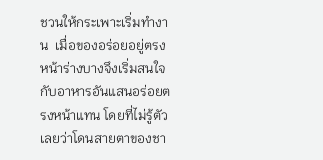ชวนให้กระเพาะเริ่มทำงาน  เมื่อของอร่อยอยู่ตรงหน้าร่างบางจึงเริ่มสนใจกับอาหารอันแสนอร่อยตรงหน้าแทน โดยที่ไม่รู้ตัวเลยว่าโดนสายตาของชา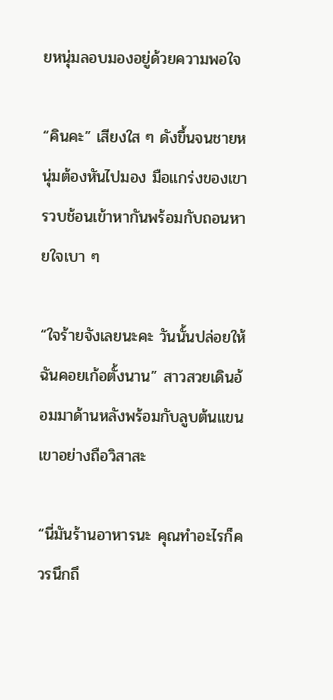ยหนุ่มลอบมองอยู่ด้วยความพอใจ

“คินคะ” เสียงใส ๆ ดังขึ้นจนชายหนุ่มต้องหันไปมอง มือแกร่งของเขารวบช้อนเข้าหากันพร้อมกับถอนหายใจเบา ๆ

“ใจร้ายจังเลยนะคะ วันนั้นปล่อยให้ฉันคอยเก้อตั้งนาน” สาวสวยเดินอ้อมมาด้านหลังพร้อมกับลูบต้นแขนเขาอย่างถือวิสาสะ

“นี่มันร้านอาหารนะ คุณทำอะไรก็ควรนึกถึ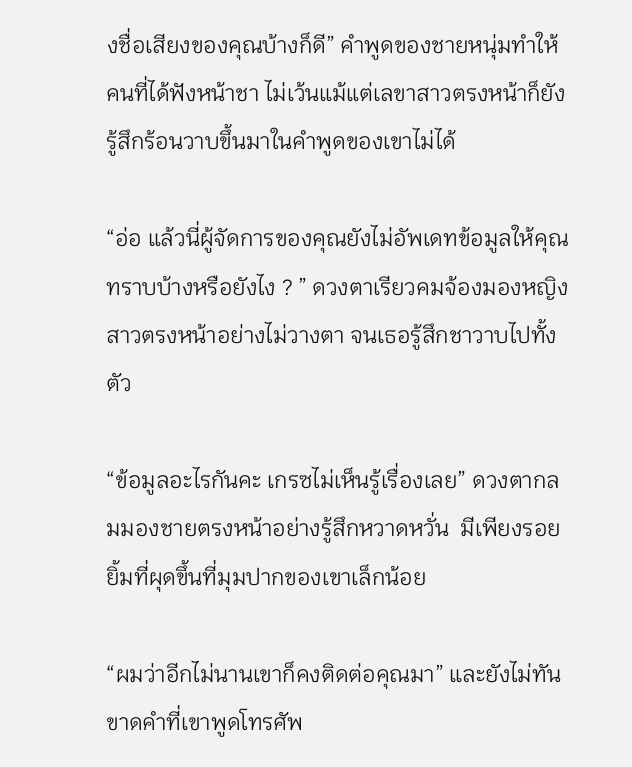งชื่อเสียงของคุณบ้างก็ดี” คำพูดของชายหนุ่มทำให้คนที่ได้ฟังหน้าชา ไม่เว้นแม้แต่เลขาสาวตรงหน้าก็ยังรู้สึกร้อนวาบขึ้นมาในคำพูดของเขาไม่ได้

“อ่อ แล้วนี่ผู้จัดการของคุณยังไม่อัพเดทข้อมูลให้คุณทราบบ้างหรือยังไง ? ” ดวงตาเรียวคมจ้องมองหญิงสาวตรงหน้าอย่างไม่วางตา จนเธอรู้สึกชาวาบไปทั้งตัว

“ข้อมูลอะไรกันคะ เกรซไม่เห็นรู้เรื่องเลย” ดวงตากลมมองชายตรงหน้าอย่างรู้สึกหวาดหวั่น  มีเพียงรอยยิ้มที่ผุดขึ้นที่มุมปากของเขาเล็กน้อย

“ผมว่าอีกไม่นานเขาก็คงติดต่อคุณมา” และยังไม่ทันขาดคำที่เขาพูดโทรศัพ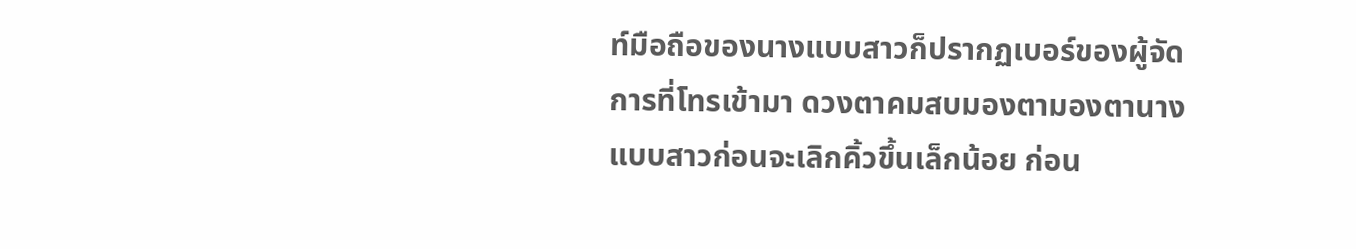ท์มือถือของนางแบบสาวก็ปรากฏเบอร์ของผู้จัดการที่โทรเข้ามา ดวงตาคมสบมองตามองตานางแบบสาวก่อนจะเลิกคิ้วขึ้นเล็กน้อย ก่อน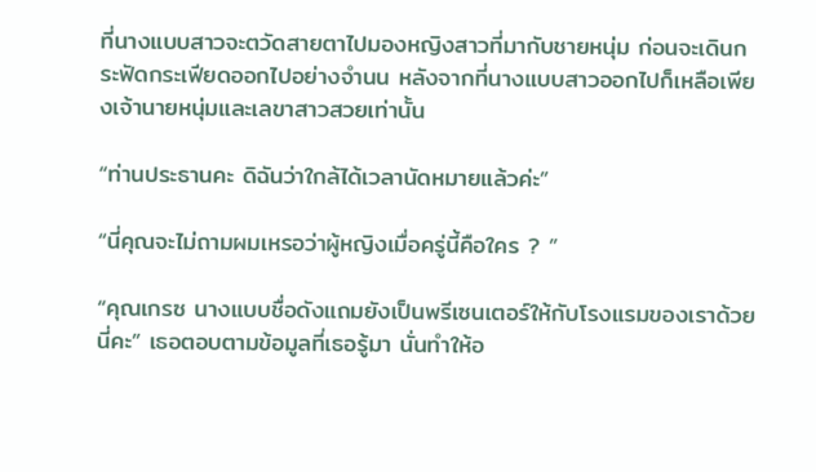ที่นางแบบสาวจะตวัดสายตาไปมองหญิงสาวที่มากับชายหนุ่ม ก่อนจะเดินกระฟัดกระเฟียดออกไปอย่างจำนน หลังจากที่นางแบบสาวออกไปก็เหลือเพียงเจ้านายหนุ่มและเลขาสาวสวยเท่านั้น

“ท่านประธานคะ ดิฉันว่าใกล้ได้เวลานัดหมายแล้วค่ะ”

“นี่คุณจะไม่ถามผมเหรอว่าผู้หญิงเมื่อครู่นี้คือใคร ? ”

“คุณเกรซ นางแบบชื่อดังแถมยังเป็นพรีเซนเตอร์ให้กับโรงแรมของเราด้วยนี่คะ” เธอตอบตามข้อมูลที่เธอรู้มา นั่นทำให้อ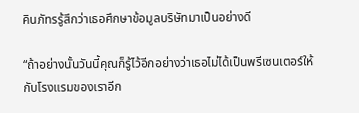คินภัทรรู้สึกว่าเธอศึกษาข้อมูลบริษัทมาเป็นอย่างดี

“ถ้าอย่างนั้นวันนี้คุณก็รู้ไว้อีกอย่างว่าเธอไม่ได้เป็นพรีเซนเตอร์ให้กับโรงแรมของเราอีก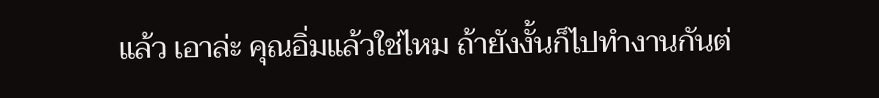แล้ว เอาล่ะ คุณอิ่มแล้วใช่ไหม ถ้ายังงั้นก็ไปทำงานกันต่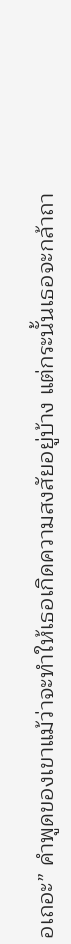อเถอะ” คำพูดของเขาแม้ว่าจะทำให้เธอเกิดความสงสัยอยู่บ้าง แต่กระนั้นเธอจะกล้าถา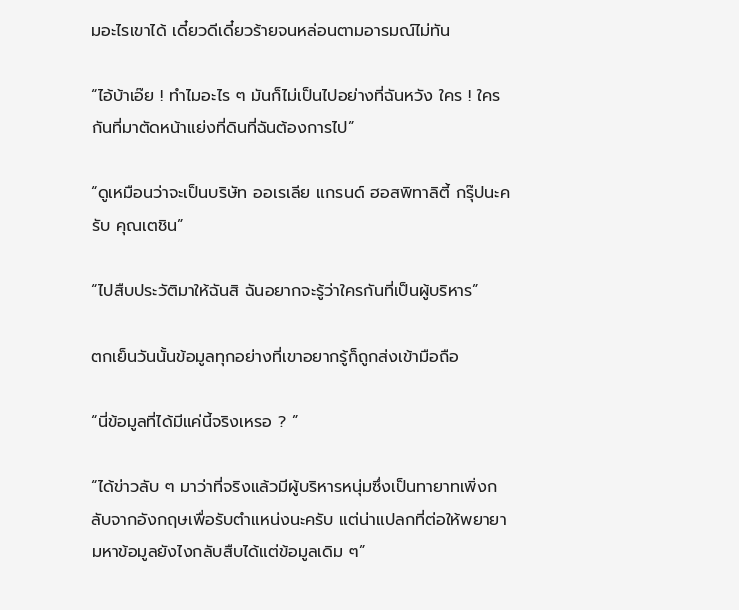มอะไรเขาได้ เดี๋ยวดีเดี๋ยวร้ายจนหล่อนตามอารมณ์ไม่ทัน

“ไอ้บ้าเอ๊ย ! ทำไมอะไร ๆ มันก็ไม่เป็นไปอย่างที่ฉันหวัง ใคร ! ใครกันที่มาตัดหน้าแย่งที่ดินที่ฉันต้องการไป”

“ดูเหมือนว่าจะเป็นบริษัท ออเรเลีย แกรนด์ ฮอสพิทาลิตี้ กรุ๊ปนะครับ คุณเตชิน”

“ไปสืบประวัติมาให้ฉันสิ ฉันอยากจะรู้ว่าใครกันที่เป็นผู้บริหาร”

ตกเย็นวันนั้นข้อมูลทุกอย่างที่เขาอยากรู้ก็ถูกส่งเข้ามือถือ

“นี่ข้อมูลที่ได้มีแค่นี้จริงเหรอ ? ”

“ได้ข่าวลับ ๆ มาว่าที่จริงแล้วมีผู้บริหารหนุ่มซึ่งเป็นทายาทเพิ่งกลับจากอังกฤษเพื่อรับตำแหน่งนะครับ แต่น่าแปลกที่ต่อให้พยายามหาข้อมูลยังไงกลับสืบได้แต่ข้อมูลเดิม ๆ”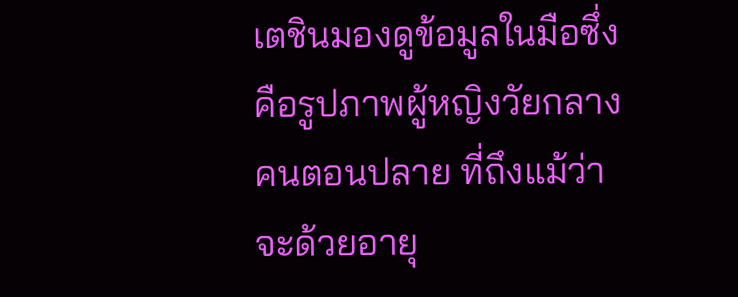เตชินมองดูข้อมูลในมือซึ่งคือรูปภาพผู้หญิงวัยกลางคนตอนปลาย ที่ถึงแม้ว่าจะด้วยอายุ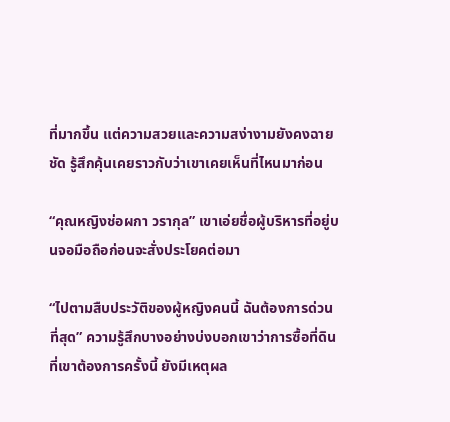ที่มากขึ้น แต่ความสวยและความสง่างามยังคงฉายชัด รู้สึกคุ้นเคยราวกับว่าเขาเคยเห็นที่ไหนมาก่อน

“คุณหญิงช่อผกา วรากุล” เขาเอ่ยชื่อผู้บริหารที่อยู่บนจอมือถือก่อนจะสั่งประโยคต่อมา

“ไปตามสืบประวัติของผู้หญิงคนนี้ ฉันต้องการด่วนที่สุด” ความรู้สึกบางอย่างบ่งบอกเขาว่าการซื้อที่ดินที่เขาต้องการครั้งนี้ ยังมีเหตุผล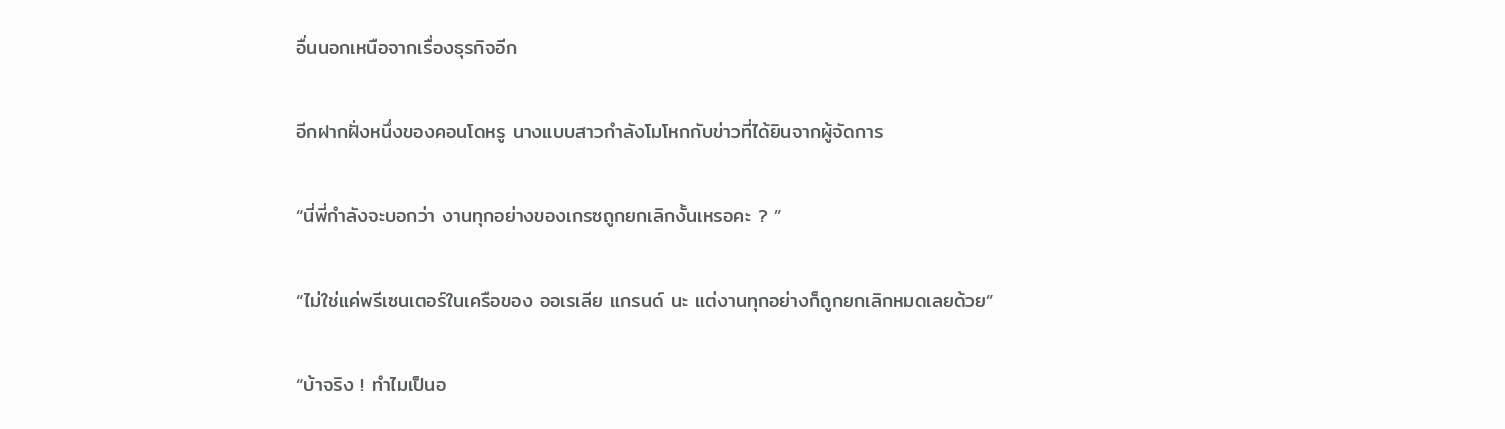อื่นนอกเหนือจากเรื่องธุรกิจอีก

อีกฝากฝั่งหนึ่งของคอนโดหรู นางแบบสาวกำลังโมโหกกับข่าวที่ได้ยินจากผู้จัดการ

“นี่พี่กำลังจะบอกว่า งานทุกอย่างของเกรซถูกยกเลิกงั้นเหรอคะ ? ”

“ไม่ใช่แค่พรีเซนเตอร์ในเครือของ ออเรเลีย แกรนด์ นะ แต่งานทุกอย่างก็ถูกยกเลิกหมดเลยด้วย”

“บ้าจริง ! ทำไมเป็นอ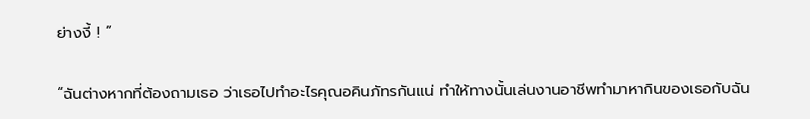ย่างงี้ ! ”

“ฉันต่างหากที่ต้องถามเธอ ว่าเธอไปทำอะไรคุณอคินภัทรกันแน่ ทำให้ทางนั้นเล่นงานอาชีพทำมาหากินของเธอกับฉัน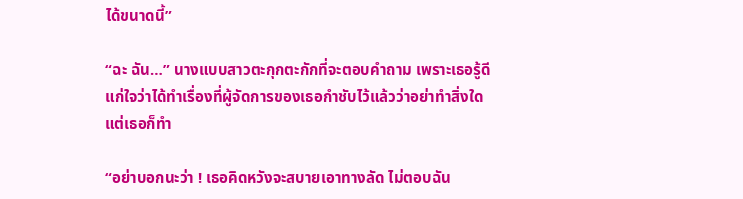ได้ขนาดนี้”

“ฉะ ฉัน…” นางแบบสาวตะกุกตะกักที่จะตอบคำถาม เพราะเธอรู้ดีแก่ใจว่าได้ทำเรื่องที่ผู้จัดการของเธอกำชับไว้แล้วว่าอย่าทำสิ่งใด แต่เธอก็ทำ

“อย่าบอกนะว่า ! เธอคิดหวังจะสบายเอาทางลัด ไม่ตอบฉัน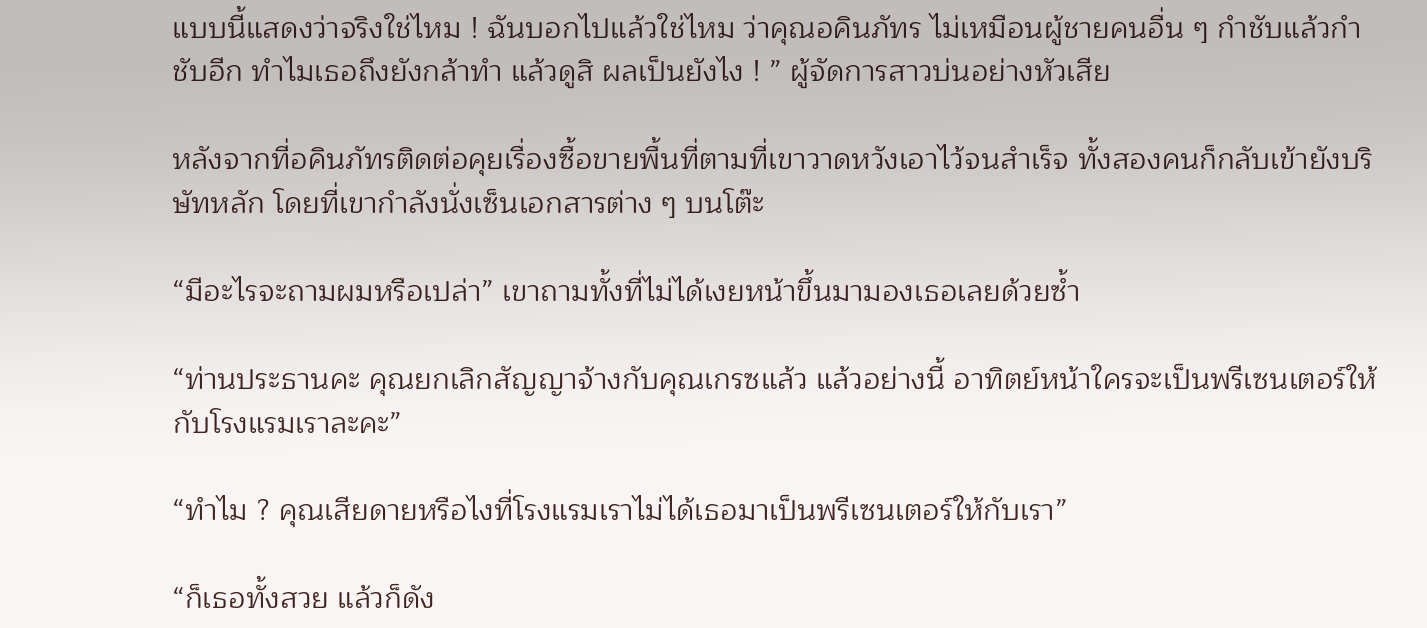แบบนี้แสดงว่าจริงใช่ไหม ! ฉันบอกไปแล้วใช่ไหม ว่าคุณอคินภัทร ไม่เหมือนผู้ชายคนอื่น ๆ กำชับแล้วกำชับอีก ทำไมเธอถึงยังกล้าทำ แล้วดูสิ ผลเป็นยังไง ! ” ผู้จัดการสาวบ่นอย่างหัวเสีย

หลังจากที่อคินภัทรติดต่อคุยเรื่องซื้อขายพื้นที่ตามที่เขาวาดหวังเอาไว้จนสำเร็จ ทั้งสองคนก็กลับเข้ายังบริษัทหลัก โดยที่เขากำลังนั่งเซ็นเอกสารต่าง ๆ บนโต๊ะ

“มีอะไรจะถามผมหรือเปล่า” เขาถามทั้งที่ไม่ได้เงยหน้าขึ้นมามองเธอเลยด้วยซ้ำ

“ท่านประธานคะ คุณยกเลิกสัญญาจ้างกับคุณเกรซแล้ว แล้วอย่างนี้ อาทิตย์หน้าใครจะเป็นพรีเซนเตอร์ให้กับโรงแรมเราละคะ”

“ทำไม ? คุณเสียดายหรือไงที่โรงแรมเราไม่ได้เธอมาเป็นพรีเซนเตอร์ให้กับเรา”

“ก็เธอทั้งสวย แล้วก็ดัง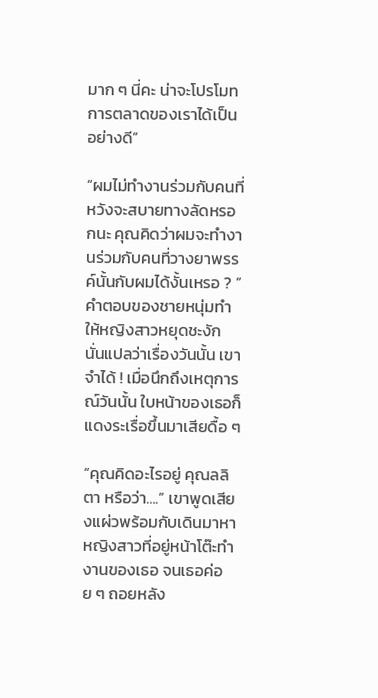มาก ๆ นี่คะ น่าจะโปรโมทการตลาดของเราได้เป็นอย่างดี”

“ผมไม่ทำงานร่วมกับคนที่หวังจะสบายทางลัดหรอกนะ คุณคิดว่าผมจะทำงานร่วมกับคนที่วางยาพรรค์นั้นกับผมได้งั้นเหรอ ? ” คำตอบของชายหนุ่มทำให้หญิงสาวหยุดชะงัก นั่นแปลว่าเรื่องวันนั้น เขาจำได้ ! เมื่อนึกถึงเหตุการณ์วันนั้น ใบหน้าของเธอก็แดงระเรื่อขึ้นมาเสียดื้อ ๆ

“คุณคิดอะไรอยู่ คุณลลิตา หรือว่า….” เขาพูดเสียงแผ่วพร้อมกับเดินมาหาหญิงสาวที่อยู่หน้าโต๊ะทำงานของเธอ จนเธอค่อย ๆ ถอยหลัง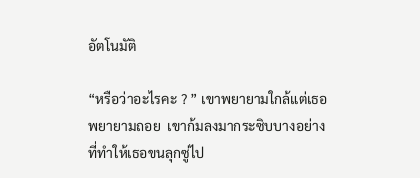อัตโนมัติ

“หรือว่าอะไรคะ ? ” เขาพยายามใกล้แต่เธอพยายามถอย  เขาก้มลงมากระซิบบางอย่างที่ทำให้เธอขนลุกซู่ไป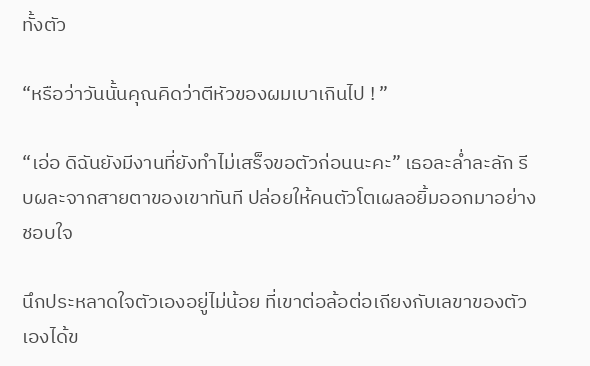ทั้งตัว

“หรือว่าวันนั้นคุณคิดว่าตีหัวของผมเบาเกินไป ! ”

“เอ่อ ดิฉันยังมีงานที่ยังทำไม่เสร็จขอตัวก่อนนะคะ” เธอละล่ำละลัก รีบผละจากสายตาของเขาทันที ปล่อยให้คนตัวโตเผลอยิ้มออกมาอย่างชอบใจ

นึกประหลาดใจตัวเองอยู่ไม่น้อย ที่เขาต่อล้อต่อเถียงกับเลขาของตัวเองได้ข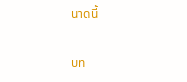นาดนี้

บท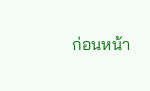ก่อนหน้า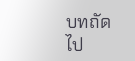บทถัดไป